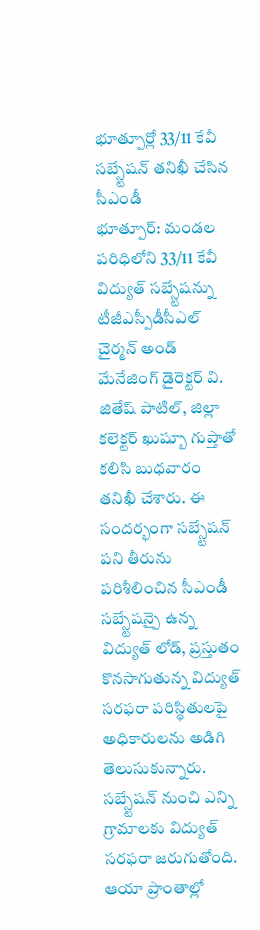భూత్పూర్లో 33/11 కేవీ సబ్స్టేషన్ తనిఖీ చేసిన సీఎండీ
భూత్పూర్: మండల పరిధిలోని 33/11 కేవీ విద్యుత్ సబ్స్టేషన్ను టీజీఎస్పీడీసీఎల్ చైర్మన్ అండ్ మేనేజింగ్ డైరెక్టర్ వి. జితేష్ పాటిల్, జిల్లా కలెక్టర్ ఖుష్బూ గుప్తాతో కలిసి బుధవారం తనిఖీ చేశారు. ఈ సందర్భంగా సబ్స్టేషన్ పని తీరును పరిశీలించిన సీఎండీ సబ్స్టేషన్పై ఉన్న విద్యుత్ లోడ్, ప్రస్తుతం కొనసాగుతున్న విద్యుత్ సరఫరా పరిస్థితులపై అధికారులను అడిగి తెలుసుకున్నారు. సబ్స్టేషన్ నుంచి ఎన్ని గ్రామాలకు విద్యుత్ సరఫరా జరుగుతోంది.
ఆయా ప్రాంతాల్లో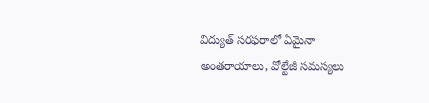విద్యుత్ సరఫరాలో ఏమైనా అంతరాయాలు, వోల్టేజీ సమస్యలు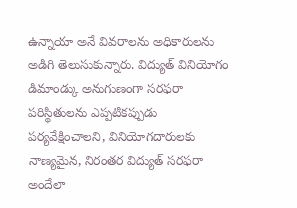ఉన్నాయా అనే వివరాలను అధికారులను అడిగి తెలుసుకున్నారు. విద్యుత్ వినియోగం డిమాండ్కు అనుగుణంగా సరఫరా పరిస్థితులను ఎప్పటికప్పుడు పర్యవేక్షించాలని, వినియోగదారులకు నాణ్యమైన, నిరంతర విద్యుత్ సరఫరా అందేలా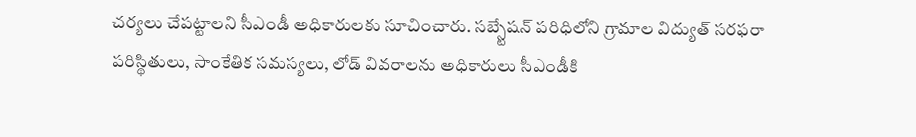చర్యలు చేపట్టాలని సీఎండీ అధికారులకు సూచించారు. సబ్స్టేషన్ పరిధిలోని గ్రామాల విద్యుత్ సరఫరా పరిస్థితులు, సాంకేతిక సమస్యలు, లోడ్ వివరాలను అధికారులు సీఎండీకి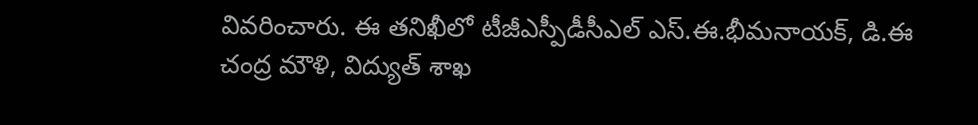వివరించారు. ఈ తనిఖీలో టీజీఎస్పీడీసీఎల్ ఎస్.ఈ.భీమనాయక్, డి.ఈ చంద్ర మౌళి, విద్యుత్ శాఖ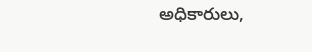అధికారులు,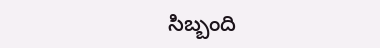సిబ్బంది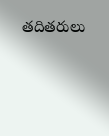తదితరులు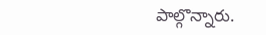పాల్గొన్నారు.